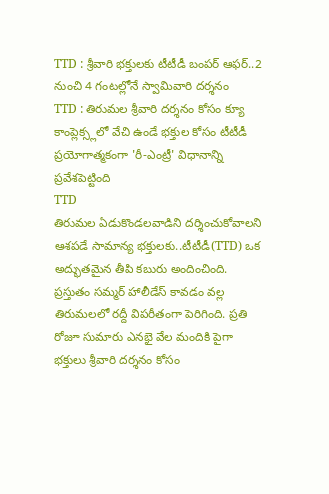TTD : శ్రీవారి భక్తులకు టీటీడీ బంపర్ ఆఫర్..2 నుంచి 4 గంటల్లోనే స్వామివారి దర్శనం
TTD : తిరుమల శ్రీవారి దర్శనం కోసం క్యూ కాంప్లెక్స్లలో వేచి ఉండే భక్తుల కోసం టీటీడీ ప్రయోగాత్మకంగా 'రీ-ఎంట్రీ' విధానాన్ని ప్రవేశపెట్టింది
TTD
తిరుమల ఏడుకొండలవాడిని దర్శించుకోవాలని ఆశపడే సామాన్య భక్తులకు..టీటీడీ(TTD) ఒక అద్భుతమైన తీపి కబురు అందించింది. ప్రస్తుతం సమ్మర్ హాలీడేస్ కావడం వల్ల తిరుమలలో రద్దీ విపరీతంగా పెరిగింది. ప్రతి రోజూ సుమారు ఎనభై వేల మందికి పైగా భక్తులు శ్రీవారి దర్శనం కోసం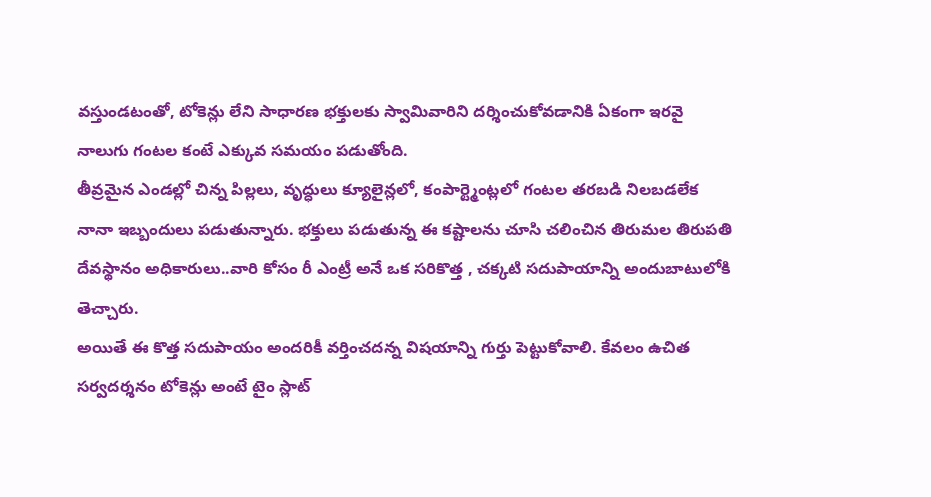వస్తుండటంతో, టోకెన్లు లేని సాధారణ భక్తులకు స్వామివారిని దర్శించుకోవడానికి ఏకంగా ఇరవై నాలుగు గంటల కంటే ఎక్కువ సమయం పడుతోంది.
తీవ్రమైన ఎండల్లో చిన్న పిల్లలు, వృద్ధులు క్యూలైన్లలో, కంపార్ట్మెంట్లలో గంటల తరబడి నిలబడలేక నానా ఇబ్బందులు పడుతున్నారు. భక్తులు పడుతున్న ఈ కష్టాలను చూసి చలించిన తిరుమల తిరుపతి దేవస్థానం అధికారులు..వారి కోసం రీ ఎంట్రీ అనే ఒక సరికొత్త , చక్కటి సదుపాయాన్ని అందుబాటులోకి తెచ్చారు.
అయితే ఈ కొత్త సదుపాయం అందరికీ వర్తించదన్న విషయాన్ని గుర్తు పెట్టుకోవాలి. కేవలం ఉచిత సర్వదర్శనం టోకెన్లు అంటే టైం స్లాట్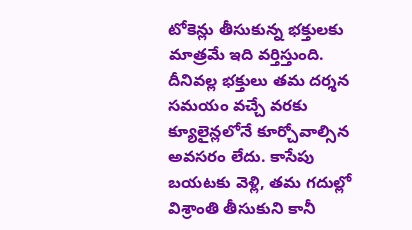టోకెన్లు తీసుకున్న భక్తులకు మాత్రమే ఇది వర్తిస్తుంది. దీనివల్ల భక్తులు తమ దర్శన సమయం వచ్చే వరకు క్యూలైన్లలోనే కూర్చోవాల్సిన అవసరం లేదు. కాసేపు బయటకు వెళ్లి, తమ గదుల్లో విశ్రాంతి తీసుకుని కానీ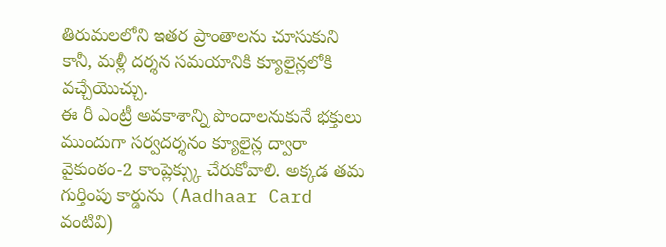తిరుమలలోని ఇతర ప్రాంతాలను చూసుకుని కానీ, మళ్లీ దర్శన సమయానికి క్యూలైన్లలోకి వచ్చేయొచ్చు.
ఈ రీ ఎంట్రీ అవకాశాన్ని పొందాలనుకునే భక్తులు ముందుగా సర్వదర్శనం క్యూలైన్ల ద్వారా వైకుంఠం-2 కాంప్లెక్స్కు చేరుకోవాలి. అక్కడ తమ గుర్తింపు కార్డును (Aadhaar Card వంటివి)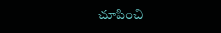చూపించి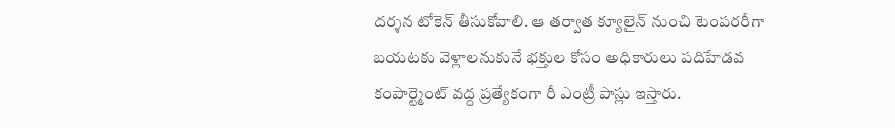దర్శన టోకెన్ తీసుకోవాలి. ఆ తర్వాత క్యూలైన్ నుంచి టెంపరరీగా బయటకు వెళ్లాలనుకునే భక్తుల కోసం అధికారులు పదిహేడవ కంపార్ట్మెంట్ వద్ద ప్రత్యేకంగా రీ ఎంట్రీ పాస్లు ఇస్తారు.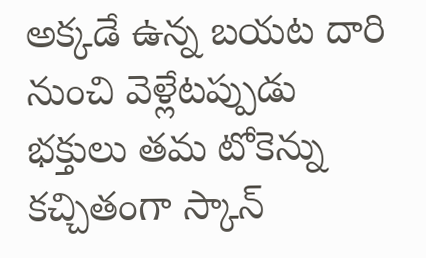అక్కడే ఉన్న బయట దారి నుంచి వెళ్లేటప్పుడు భక్తులు తమ టోకెన్ను కచ్చితంగా స్కాన్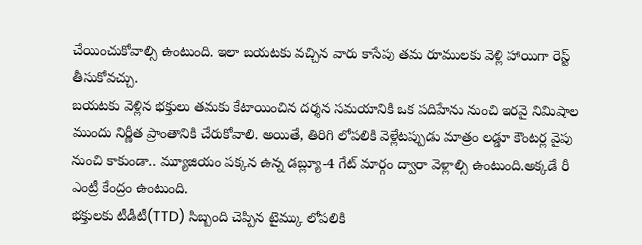చేయించుకోవాల్సి ఉంటుంది. ఇలా బయటకు వచ్చిన వారు కాసేపు తమ రూములకు వెళ్లి హాయిగా రెస్ట్ తీసుకోవచ్చు.
బయటకు వెళ్లిన భక్తులు తమకు కేటాయించిన దర్శన సమయానికి ఒక పదిహేను నుంచి ఇరవై నిమిషాల ముందు నిర్ణీత ప్రాంతానికి చేరుకోవాలి. అయితే, తిరిగి లోపలికి వెళ్లేటప్పుడు మాత్రం లడ్డూ కౌంటర్ల వైపు నుంచి కాకుండా.. మ్యూజియం పక్కన ఉన్న డబ్ల్యూ-4 గేట్ మార్గం ద్వారా వెళ్లాల్సి ఉంటుంది.అక్కడే రీ ఎంట్రీ కేంద్రం ఉంటుంది.
భక్తులకు టీడీటీ(TTD) సిబ్బంది చెప్పిన టైమ్కు లోపలికి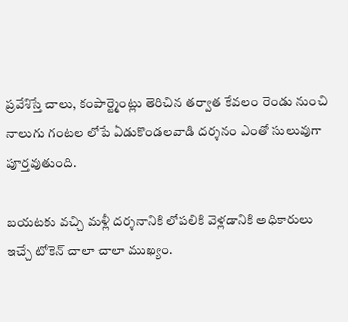ప్రవేశిస్తే చాలు, కంపార్ట్మెంట్లు తెరిచిన తర్వాత కేవలం రెండు నుంచి నాలుగు గంటల లోపే ఏడుకొండలవాడి దర్శనం ఎంతో సులువుగా పూర్తవుతుంది.

బయటకు వచ్చి మళ్లీ దర్శనానికి లోపలికి వెళ్లడానికి అధికారులు ఇచ్చే టోకెన్ చాలా చాలా ముఖ్యం.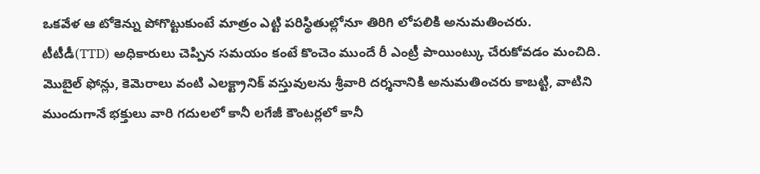ఒకవేళ ఆ టోకెన్ను పోగొట్టుకుంటే మాత్రం ఎట్టి పరిస్థితుల్లోనూ తిరిగి లోపలికి అనుమతించరు.
టీటీడీ(TTD) అధికారులు చెప్పిన సమయం కంటే కొంచెం ముందే రీ ఎంట్రీ పాయింట్కు చేరుకోవడం మంచిది.
మొబైల్ ఫోన్లు, కెమెరాలు వంటి ఎలక్ట్రానిక్ వస్తువులను శ్రీవారి దర్శనానికి అనుమతించరు కాబట్టి, వాటిని ముందుగానే భక్తులు వారి గదులలో కానీ లగేజీ కౌంటర్లలో కానీ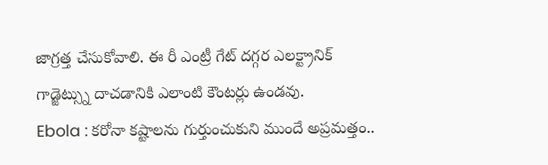జాగ్రత్త చేసుకోవాలి. ఈ రీ ఎంట్రీ గేట్ దగ్గర ఎలక్ట్రానిక్ గాడ్జెట్స్ను దాచడానికి ఎలాంటి కౌంటర్లు ఉండవు.
Ebola : కరోనా కష్టాలను గుర్తుంచుకుని ముందే అప్రమత్తం..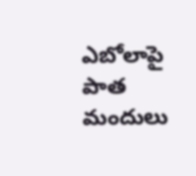ఎబోలాపై పాత మందులు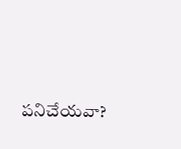పనిచేయవా?